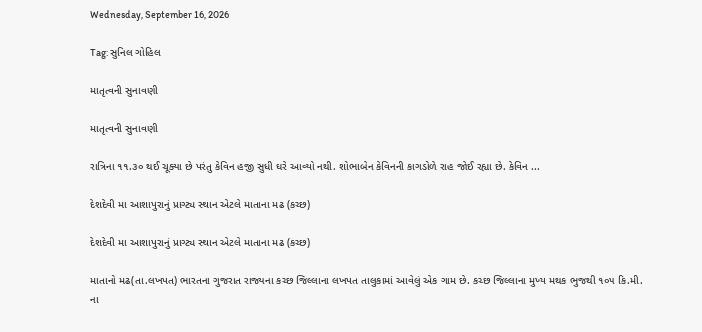Wednesday, September 16, 2026

Tag: સુનિલ ગોહિલ

માતૃત્વની સુનાવણી

માતૃત્વની સુનાવણી

રાત્રિના ૧૧.૩૦ થઈ ચૂક્યા છે પરંતુ કેવિન હજી સુધી ઘરે આવ્યો નથી. શોભાબેન કેવિનની કાગડોળે રાહ જોઈ રહ્યા છે. કેવિન ...

દેશદેવી મા આશાપુરાનું પ્રાગ્ટ્ય સ્થાન એટલે માતાના મઢ (કચ્છ)

દેશદેવી મા આશાપુરાનું પ્રાગ્ટ્ય સ્થાન એટલે માતાના મઢ (કચ્છ)

માતાનો મઢ(તા.લખપત) ભારતના ગુજરાત રાજ્યના કચ્છ જિલ્લાના લખપત તાલુકામાં આવેલું એક ગામ છે. કચ્છ જિલ્લાના મુખ્ય મથક ભુજથી ૧૦૫ કિ.મી. ના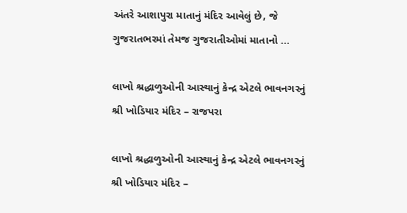અંતરે આશાપુરા માતાનું મંદિર આવેલું છે, જે ગુજરાતભરમાં તેમજ ગુજરાતીઓમાં માતાનો ...

લાખો શ્રદ્ધાળુઓની આસ્થાનું કેન્દ્ર એટલે ભાવનગરનું શ્રી ખોડિયાર મંદિર – રાજપરા

લાખો શ્રદ્ધાળુઓની આસ્થાનું કેન્દ્ર એટલે ભાવનગરનું શ્રી ખોડિયાર મંદિર –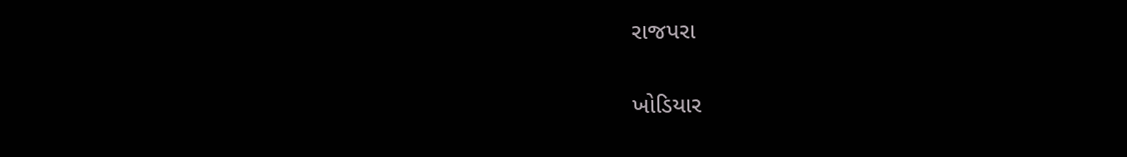રાજપરા

ખોડિયાર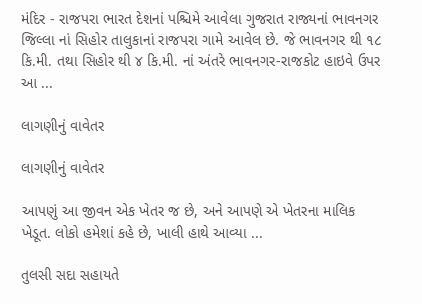મંદિર - રાજપરા ભારત દેશનાં પશ્ચિમે આવેલા ગુજરાત રાજ્યનાં ભાવનગર જિલ્લા નાં સિહોર તાલુકાનાં રાજપરા ગામે આવેલ છે. જે ભાવનગર થી ૧૮ કિ.મી. તથા સિહોર થી ૪ કિ.મી. નાં અંતરે ભાવનગર-રાજકોટ હાઇવે ઉપર આ ...

લાગણીનું વાવેતર

લાગણીનું વાવેતર

આપણું આ જીવન એક ખેતર જ છે, અને આપણે એ ખેતરના માલિક ખેડૂત. લોકો હમેશાં કહે છે, ખાલી હાથે આવ્યા ...

તુલસી સદા સહાયતે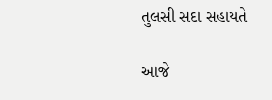તુલસી સદા સહાયતે

આજે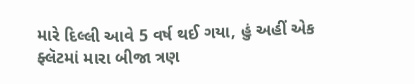મારે દિલ્લી આવે 5 વર્ષ થઈ ગયા, હું અહીં એક ફ્લૅટમાં મારા બીજા ત્રણ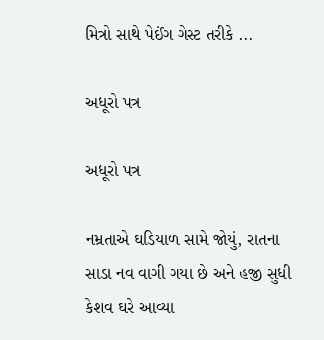મિત્રો સાથે પેઈંગ ગેસ્ટ તરીકે ...

અધૂરો પત્ર

અધૂરો પત્ર

નમ્રતાએ ઘડિયાળ સામે જોયું, રાતના સાડા નવ વાગી ગયા છે અને હજી સુધી કેશવ ઘરે આવ્યા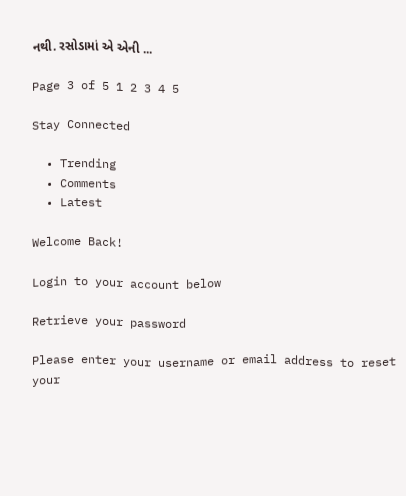નથી. રસોડામાં એ એની ...

Page 3 of 5 1 2 3 4 5

Stay Connected

  • Trending
  • Comments
  • Latest

Welcome Back!

Login to your account below

Retrieve your password

Please enter your username or email address to reset your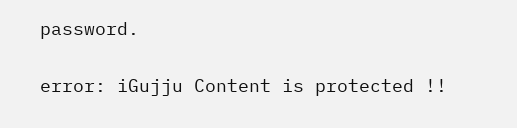password.

error: iGujju Content is protected !!